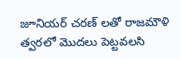జూనియర్ చరణ్ లతో రాజమౌళి త్వరలో మొదలు పెట్టవలసి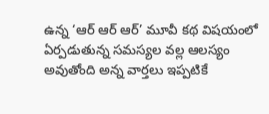ఉన్న ‘ఆర్ ఆర్ ఆర్’ మూవీ కథ విషయంలో ఏర్పడుతున్న సమస్యల వల్ల ఆలస్యం అవుతోంది అన్న వార్తలు ఇప్పటికే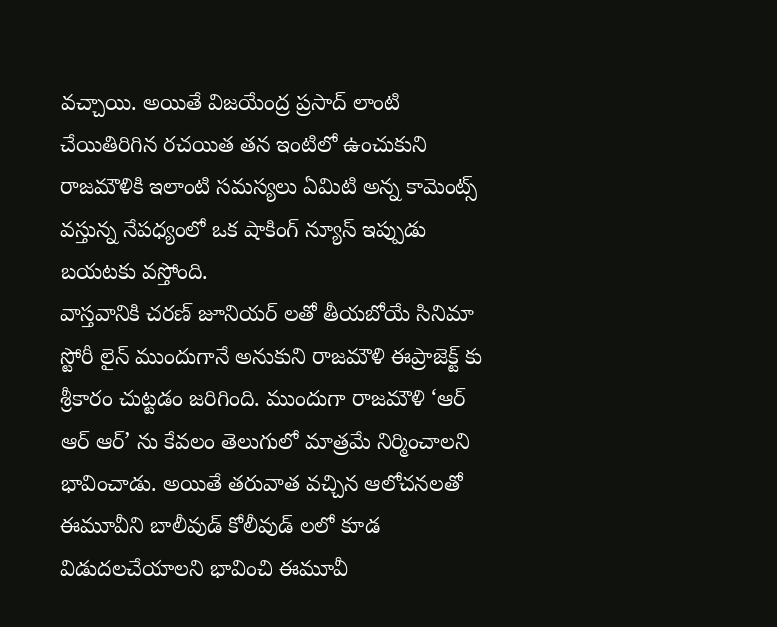వచ్చాయి. అయితే విజయేంద్ర ప్రసాద్ లాంటి చేయితిరిగిన రచయిత తన ఇంటిలో ఉంచుకుని రాజమౌళికి ఇలాంటి సమస్యలు ఏమిటి అన్న కామెంట్స్ వస్తున్న నేపధ్యంలో ఒక షాకింగ్ న్యూస్ ఇప్పుడు బయటకు వస్తోంది.
వాస్తవానికి చరణ్ జూనియర్ లతో తీయబోయే సినిమా స్టోరీ లైన్ ముందుగానే అనుకుని రాజమౌళి ఈప్రాజెక్ట్ కు శ్రీకారం చుట్టడం జరిగింది. ముందుగా రాజమౌళి ‘ఆర్ ఆర్ ఆర్’ ను కేవలం తెలుగులో మాత్రమే నిర్మించాలని భావించాడు. అయితే తరువాత వచ్చిన ఆలోచనలతో ఈమూవీని బాలీవుడ్ కోలీవుడ్ లలో కూడ విడుదలచేయాలని భావించి ఈమూవీ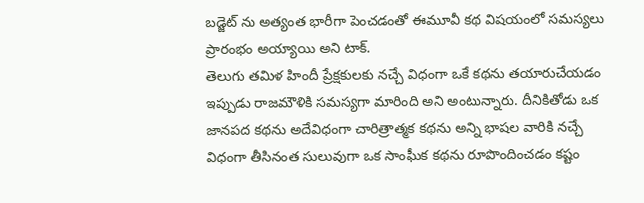బడ్జెట్ ను అత్యంత భారీగా పెంచడంతో ఈమూవీ కథ విషయంలో సమస్యలు ప్రారంభం అయ్యాయి అని టాక్.
తెలుగు తమిళ హిందీ ప్రేక్షకులకు నచ్చే విధంగా ఒకే కథను తయారుచేయడం ఇప్పుడు రాజమౌళికి సమస్యగా మారింది అని అంటున్నారు. దీనికితోడు ఒక జానపద కథను అదేవిధంగా చారిత్రాత్మక కథను అన్ని భాషల వారికి నచ్చే విధంగా తీసినంత సులువుగా ఒక సాంఘీక కథను రూపొందించడం కష్టం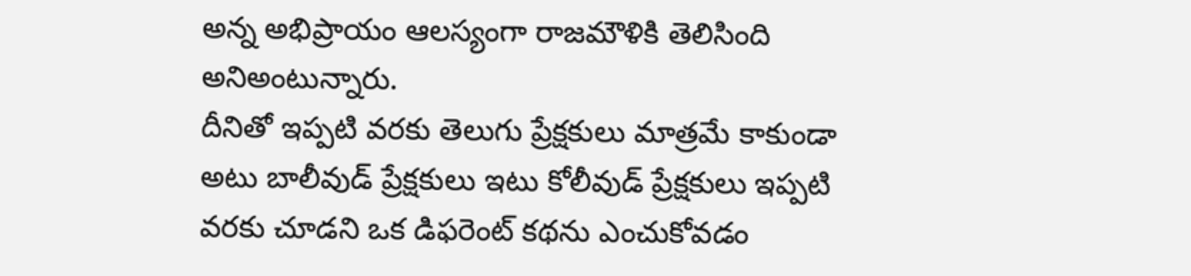అన్న అభిప్రాయం ఆలస్యంగా రాజమౌళికి తెలిసింది అనిఅంటున్నారు.
దీనితో ఇప్పటి వరకు తెలుగు ప్రేక్షకులు మాత్రమే కాకుండా అటు బాలీవుడ్ ప్రేక్షకులు ఇటు కోలీవుడ్ ప్రేక్షకులు ఇప్పటి వరకు చూడని ఒక డిఫరెంట్ కథను ఎంచుకోవడం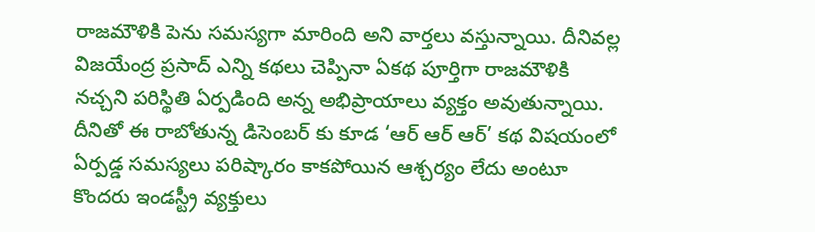రాజమౌళికి పెను సమస్యగా మారింది అని వార్తలు వస్తున్నాయి. దీనివల్ల విజయేంద్ర ప్రసాద్ ఎన్ని కథలు చెప్పినా ఏకథ పూర్తిగా రాజమౌళికి నచ్చని పరిస్థితి ఏర్పడింది అన్న అభిప్రాయాలు వ్యక్తం అవుతున్నాయి. దీనితో ఈ రాబోతున్న డిసెంబర్ కు కూడ ‘ఆర్ ఆర్ ఆర్’ కథ విషయంలో ఏర్పడ్డ సమస్యలు పరిష్కారం కాకపోయిన ఆశ్చర్యం లేదు అంటూ కొందరు ఇండస్ట్రీ వ్యక్తులు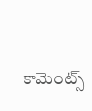కామెంట్స్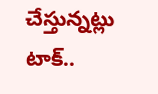చేస్తున్నట్లు టాక్..